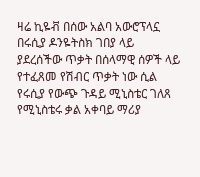ዛሬ ኪዬቭ በሰው አልባ አውሮፕላኗ በሩሲያ ዶንዬትስክ ገበያ ላይ ያደረሰችው ጥቃት በሰላማዊ ሰዎች ላይ የተፈጸመ የሽብር ጥቃት ነው ሲል የሩሲያ የውጭ ጉዳይ ሚኒስቴር ገለጸ የሚኒስቴሩ ቃል አቀባይ ማሪያ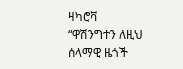ዛካሮቫ “ዋሽንግተን ለዚህ ሰላማዊ ዜጎች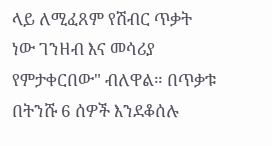ላይ ለሚፈጸም የሽብር ጥቃት ነው ገንዘብ እና መሳሪያ የምታቀርበው" ብለዋል። በጥቃቱ በትንሹ 6 ሰዎች እንደቆሰሉ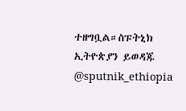ተዘግቧል።ስፑትኒክ ኢትዮጵያን ይወዳጁ @sputnik_ethiopia